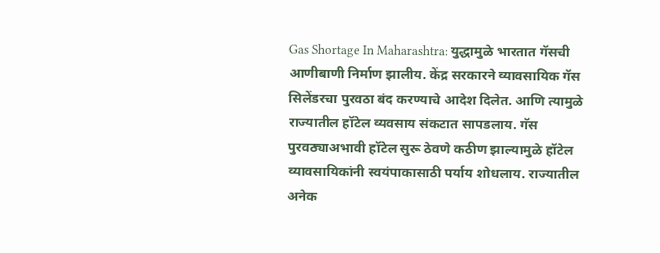Gas Shortage In Maharashtra: युद्धामुळे भारतात गॅसची आणीबाणी निर्माण झालीय. केंद्र सरकारने व्यावसायिक गॅस सिलेंडरचा पुरवठा बंद करण्याचे आदेश दिलेत. आणि त्यामुळे राज्यातील हॉटेल व्यवसाय संकटात सापडलाय. गॅस पुरवठ्याअभावी हॉटेल सुरू ठेवणे कठीण झाल्यामुळे हॉटेल व्यावसायिकांनी स्वयंपाकासाठी पर्याय शोधलाय. राज्यातील अनेक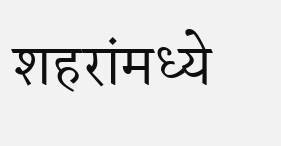शहरांमध्ये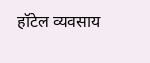हॉटेल व्यवसाय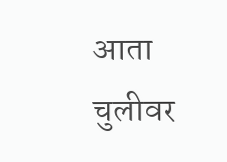आता चुलीवर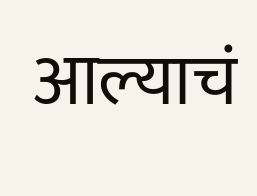आल्याचं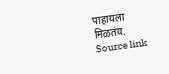पाहायला मिळतंय.
Source link